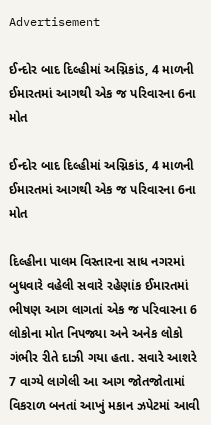Advertisement

ઈન્દોર બાદ દિલ્હીમાં અગ્નિકાંડ, 4 માળની ઈમારતમાં આગથી એક જ પરિવારના 6ના મોત

ઈન્દોર બાદ દિલ્હીમાં અગ્નિકાંડ, 4 માળની ઈમારતમાં આગથી એક જ પરિવારના 6ના મોત

દિલ્હીના પાલમ વિસ્તારના સાધ નગરમાં બુધવારે વહેલી સવારે રહેણાંક ઈમારતમાં ભીષણ આગ લાગતાં એક જ પરિવારના 6 લોકોના મોત નિપજ્યા અને અનેક લોકો ગંભીર રીતે દાઝી ગયા હતા. સવારે આશરે 7 વાગ્યે લાગેલી આ આગ જોતજોતામાં વિકરાળ બનતાં આખું મકાન ઝપેટમાં આવી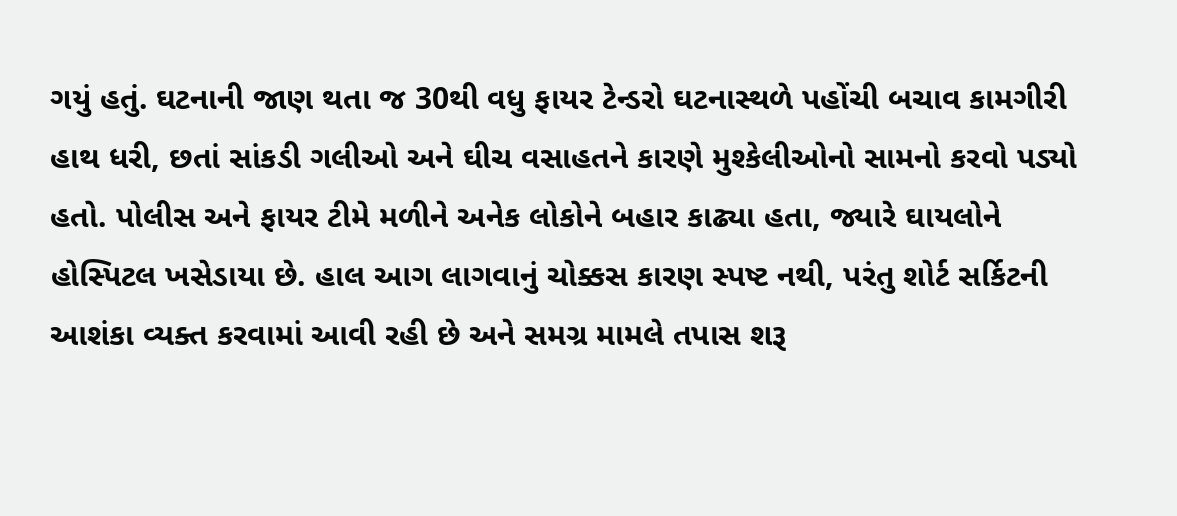ગયું હતું. ઘટનાની જાણ થતા જ 30થી વધુ ફાયર ટેન્ડરો ઘટનાસ્થળે પહોંચી બચાવ કામગીરી હાથ ધરી, છતાં સાંકડી ગલીઓ અને ઘીચ વસાહતને કારણે મુશ્કેલીઓનો સામનો કરવો પડ્યો હતો. પોલીસ અને ફાયર ટીમે મળીને અનેક લોકોને બહાર કાઢ્યા હતા, જ્યારે ઘાયલોને હોસ્પિટલ ખસેડાયા છે. હાલ આગ લાગવાનું ચોક્કસ કારણ સ્પષ્ટ નથી, પરંતુ શોર્ટ સર્કિટની આશંકા વ્યક્ત કરવામાં આવી રહી છે અને સમગ્ર મામલે તપાસ શરૂ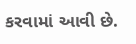કરવામાં આવી છે.